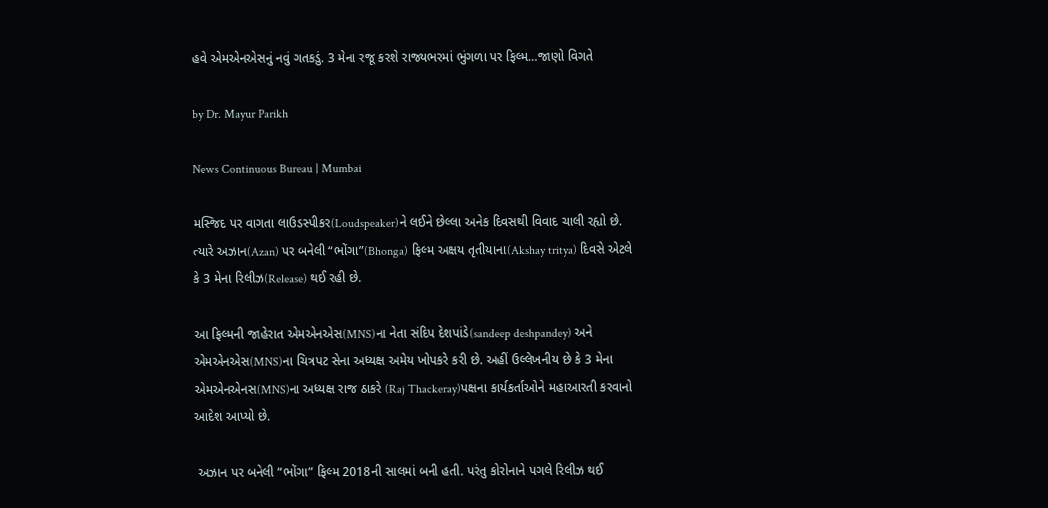હવે એમએનએસનું નવું ગતકડું. 3 મેના રજૂ કરશે રાજ્યભરમાં ભુંગળા પર ફિલ્મ…જાણો વિગતે

by Dr. Mayur Parikh

News Continuous Bureau | Mumbai

મસ્જિદ પર વાગતા લાઉડસ્પીકર(Loudspeaker)ને લઈને છેલ્લા અનેક દિવસથી વિવાદ ચાલી રહ્યો છે. ત્યારે અઝાન(Azan) પર બનેલી “ભોંગા”(Bhonga) ફિલ્મ અક્ષય તૃતીયાના(Akshay tritya) દિવસે એટલે કે 3 મેના રિલીઝ(Release) થઈ રહી છે.

આ ફિલ્મની જાહેરાત એમએનએસ(MNS)ના નેતા સંદિપ દેશપાંડે(sandeep deshpandey) અને એમએનએસ(MNS)ના ચિત્રપટ સેના અધ્યક્ષ અમેય ખોપકરે કરી છે. અહીં ઉલ્લેખનીય છે કે 3 મેના એમએનએનસ(MNS)ના અધ્યક્ષ રાજ ઠાકરે (Raj Thackeray)પક્ષના કાર્યકર્તાઓને મહાઆરતી કરવાનો આદેશ આપ્યો છે.

 અઝાન પર બનેલી “ભોંગા” ફિલ્મ 2018ની સાલમાં બની હતી. પરંતુ કોરોનાને પગલે રિલીઝ થઈ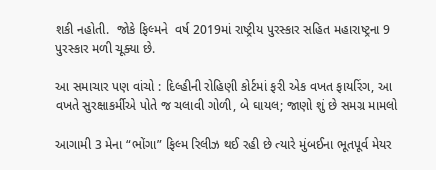શકી નહોતી.  જોકે ફિલ્મને  વર્ષ 2019માં રાષ્ટ્રીય પુરસ્કાર સહિત મહારાષ્ટ્રના 9 પુરસ્કાર મળી ચૂક્યા છે.

આ સમાચાર પણ વાંચો : દિલ્હીની રોહિણી કોર્ટમાં ફરી એક વખત ફાયરિંગ, આ વખતે સુરક્ષાકર્મીએ પોતે જ ચલાવી ગોળી, બે ઘાયલ; જાણો શું છે સમગ્ર મામલો

આગામી 3 મેના “ભોંગા” ફિલ્મ રિલીઝ થઈ રહી છે ત્યારે મુંબઈના ભૂતપૂર્વ મેયર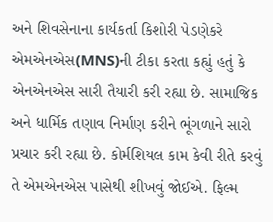અને શિવસેનાના કાર્યકર્તા કિશોરી પેડણેકરે એમએનએસ(MNS)ની ટીકા કરતા કહ્યું હતું કે એનએનએસ સારી તૈયારી કરી રહ્યા છે. સામાજિક અને ધાર્મિક તણાવ નિર્માણ કરીને ભૂંગળાને સારો પ્રચાર કરી રહ્યા છે. કોર્મશિયલ કામ કેવી રીતે કરવું તે એમએનએસ પાસેથી શીખવું જોઈએ. ફિલ્મ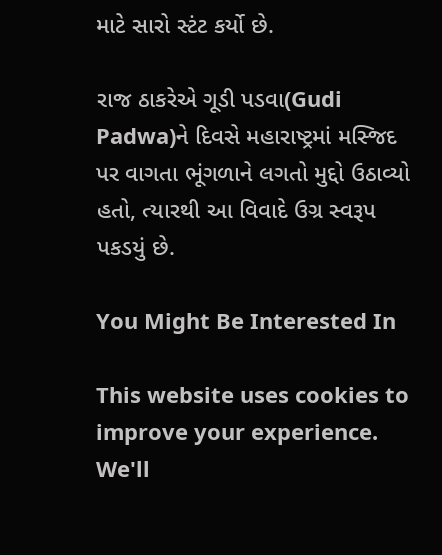માટે સારો સ્ટંટ કર્યો છે.

રાજ ઠાકરેએ ગૂડી પડવા(Gudi Padwa)ને દિવસે મહારાષ્ટ્રમાં મસ્જિદ પર વાગતા ભૂંગળાને લગતો મુદ્દો ઉઠાવ્યો હતો, ત્યારથી આ વિવાદે ઉગ્ર સ્વરૂપ પકડયું છે.

You Might Be Interested In

This website uses cookies to improve your experience. We'll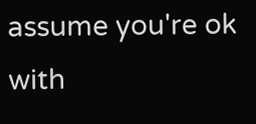assume you're ok with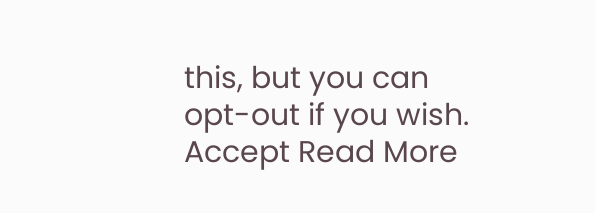this, but you can opt-out if you wish. Accept Read More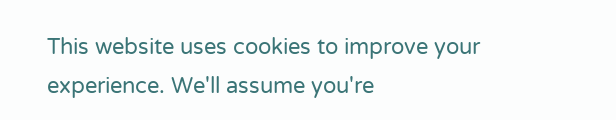This website uses cookies to improve your experience. We'll assume you're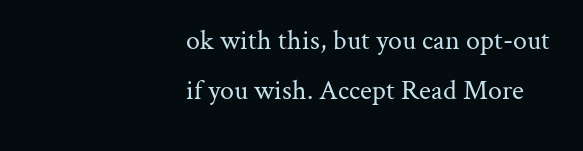ok with this, but you can opt-out if you wish. Accept Read More